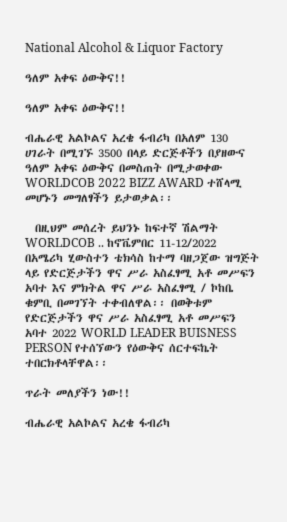National Alcohol & Liquor Factory

ዓለም አቀፍ ዕውቅና!!

ዓለም አቀፍ ዕውቅና!!

ብሔራዊ አልኮልና አረቄ ፋብሪካ በአለም 130 ሀገራት በሚገኙ 3500 በላይ ድርጅቶችን በያዘውና ዓለም አቀፍ ዕውቅና በመስጠት በሚታወቀው WORLDCOB 2022 BIZZ AWARD ተሸላሚ መሆኑን መግለፃችን ይታወቃል፡፡

  በዚህም መሰረት ይህንኑ ከፍተኛ ሽልማት WORLDCOB .. ከኖቬምበር 11-12/2022 በአሜሪካ ሂውስተን ቴክሳስ ከተማ ባዘጋጀው ዝግጅት ላይ የድርጅታችን ዋና ሥራ አስፈፃሚ አቶ መሥፍን አባተ እና ምክትል ዋና ሥራ አስፈፃሚ / ኮከቤ ቁምቢ በመገኘት ተቀብለዋል፡፡ በወቅቱም የድርጅታችን ዋና ሥራ አስፈፃሚ አቶ መሥፍን አባተ 2022 WORLD LEADER BUISNESS PERSON የተሰኘውን የዕውቅና ሰርተፍኬት ተበርክቶላቸዋል፡፡

ጥራት መለያችን ነው!!

ብሔራዊ አልኮልና አረቄ ፋብሪካ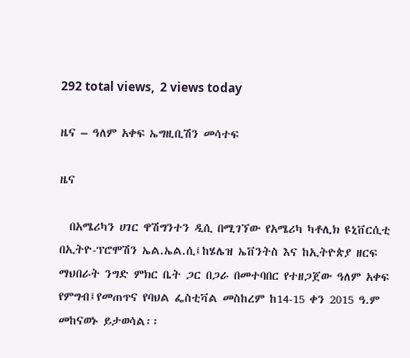292 total views,  2 views today

ዜና – ዓለም አቀፍ ኤግዚቢሽን መሳተፍ

ዜና

  በአሜሪካን ሀገር ዋሽግንተን ዲሲ በሚገኘው የአሜሪካ ካቶሊክ ዩኒቨርሲቲ በኢትዮ-ፕሮሞሽን ኤል.ኤል.ሲ፤ከሄሌዝ ኤቨንትስ እና ከኢትዮጵያ ዘርፍ ማህበራት ንግድ ምክር ቤት ጋር በጋራ በመተባበር የተዘጋጀው ዓለም አቀፍ የምግብ፤የመጠጥና የባህል ፌስቲቫል መስከረም ከ14-15 ቀን 2015 ዓ.ም መከናወኑ ይታወሳል፡፡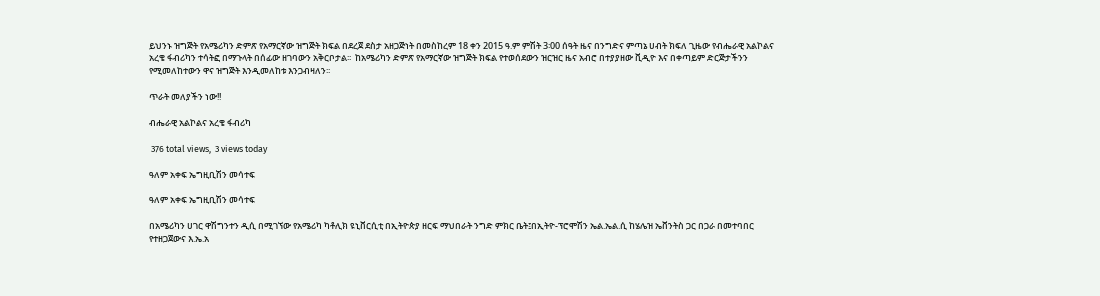ይህንኑ ዝግጅት የአሜሪካን ድምጽ የአማርኛው ዝግጅት ክፍል በደረጀ ደስታ አዘጋጅነት በመስከረም 18 ቀን 2015 ዓ.ም ምሽት 3፡00 ሰዓት ዜና በንግድና ምጣኔ ሀብት ክፍለ ጊዜው የብሔራዊ አልኮልና አረቄ ፋብሪካን ተሳትፎ በማጉላት በሰፊው ዘገባውን አቅርቦታል፡፡  ከአሜሪካን ድምጽ የአማርኛው ዝግጅት ክፍል የተወሰደውን ዝርዝር ዜና አብሮ በተያያዘው ቪዲዮ እና በቀጣይም ድርጅታችንን የሚመለከተውን ዋና ዝግጅት እንዲመለከቱ እንጋብዛለን፡፡

ጥራት መለያችን ነው!!

ብሔራዊ አልኮልና አረቄ ፋብሪካ

 376 total views,  3 views today

ዓለም አቀፍ ኤግዚቢሽን መሳተፍ

ዓለም አቀፍ ኤግዚቢሽን መሳተፍ

በአሜሪካን ሀገር ዋሽግንተን ዲሲ በሚገኘው የአሜሪካ ካቶሊክ ዩኒቨርሲቲ በኢትዮጵያ ዘርፍ ማህበራት ንግድ ምክር ቤት፤በኢትዮ-ፕሮሞሽን ኤል.ኤል.ሲ ከሄሌዝ ኤቨንትስ ጋር በጋራ በመተባበር የተዘጋጀውና እ.ኤ.አ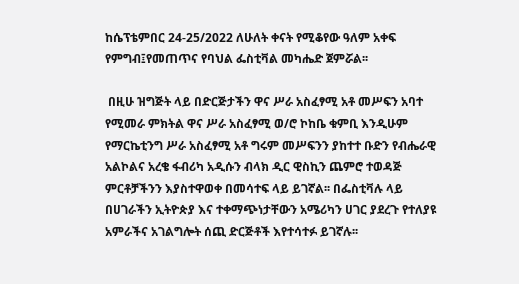ከሴፕቴምበር 24-25/2022 ለሁለት ቀናት የሚቆየው ዓለም አቀፍ የምግብ፤የመጠጥና የባህል ፌስቲቫል መካሔድ ጀምሯል፡፡

 በዚሁ ዝግጅት ላይ በድርጅታችን ዋና ሥራ አስፈፃሚ አቶ መሥፍን አባተ የሚመራ ምክትል ዋና ሥራ አስፈፃሚ ወ/ሮ ኮከቤ ቁምቢ እንዲሁም የማርኬቲንግ ሥራ አስፈፃሚ አቶ ግሩም መሥፍንን ያከተተ ቡድን የብሔራዊ አልኮልና አረቄ ፋብሪካ አዲሱን ብላክ ዲር ዊስኪን ጨምሮ ተወዳጅ ምርቶቻችንን እያስተዋወቀ በመሳተፍ ላይ ይገኛል፡፡ በፌስቲቫሉ ላይ በሀገራችን ኢትዮጵያ እና ተቀማጭነታቸውን አሜሪካን ሀገር ያደረጉ የተለያዩ አምራችና አገልግሎት ሰጪ ድርጅቶች እየተሳተፉ ይገኛሉ፡፡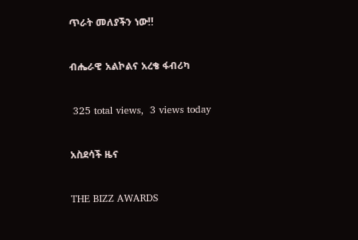ጥራት መለያችን ነው!!

ብሔራዊ አልኮልና አረቄ ፋብሪካ

 325 total views,  3 views today

አስደሳች ዜና

THE BIZZ AWARDS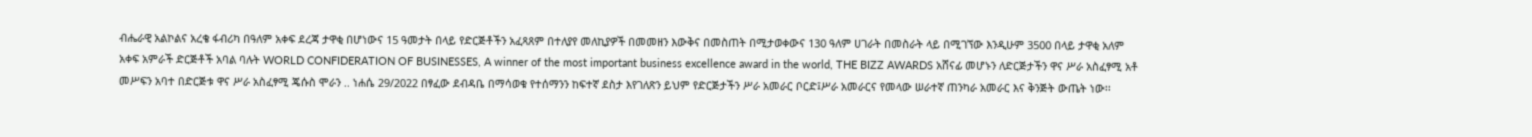ብሔራዊ አልኮልና አረቄ ፋብሪካ በዓለም አቀፍ ደረጃ ታዋቂ በሆነውና 15 ዓመታት በላይ የድርጅቶችን አፈጻጸም በተለያየ መለኪያዎች በመመዘን እውቅና በመስጠት በሚታወቀውና 130 ዓለም ሀገራት በመስራት ላይ በሚገኘው እንዲሁም 3500 በላይ ታዋቂ አለም አቀፍ አምራች ድርጅቶች አባል ባሉት WORLD CONFIDERATION OF BUSINESSES, A winner of the most important business excellence award in the world, THE BIZZ AWARDS አሸናፊ መሆኑን ለድርጅታችን ዋና ሥራ አስፈፃሚ አቶ መሥፍን አባተ በድርጅቱ ዋና ሥራ አስፈፃሚ ጄሱስ ሞራን .. ነሐሴ 29/2022 በፃፈው ደብዳቤ በማሳወቁ የተሰማንን ከፍተኛ ደስታ እየገለጽን ይህም የድርጅታችን ሥራ አመራር ቦርድ፤ሥራ አመራርና የመላው ሠራተኛ ጠንካራ አመራር እና ቅንጅት ውጤት ነው፡፡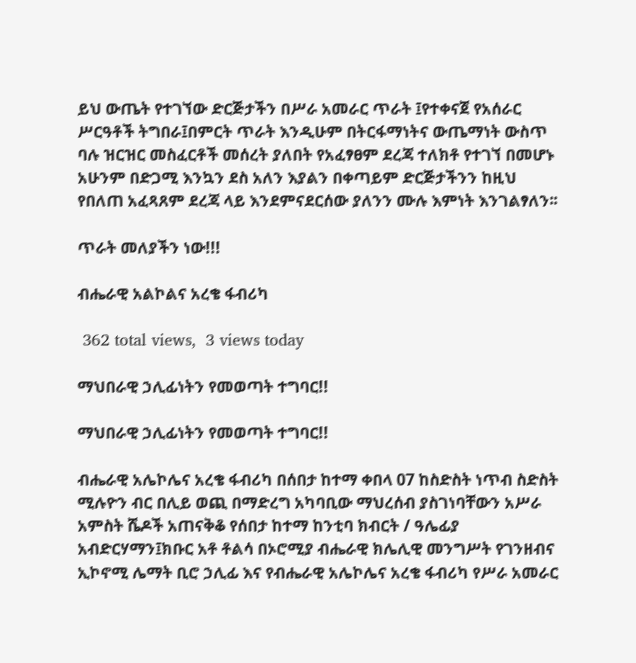ይህ ውጤት የተገኘው ድርጅታችን በሥራ አመራር ጥራት ፤የተቀናጀ የአሰራር ሥርዓቶች ትግበራ፤በምርት ጥራት እንዲሁም በትርፋማነትና ውጤማነት ውስጥ ባሉ ዝርዝር መስፈርቶች መሰረት ያለበት የአፈፃፀም ደረጃ ተለክቶ የተገኘ በመሆኑ አሁንም በድጋሚ እንኳን ደስ አለን እያልን በቀጣይም ድርጅታችንን ከዚህ የበለጠ አፈጻጸም ደረጃ ላይ እንደምናደርሰው ያለንን ሙሉ እምነት እንገልፃለን፡፡

ጥራት መለያችን ነው!!!

ብሔራዊ አልኮልና አረቄ ፋብሪካ

 362 total views,  3 views today

ማህበራዊ ኃሊፊነትን የመወጣት ተግባር!!

ማህበራዊ ኃሊፊነትን የመወጣት ተግባር!!

ብሔራዊ አሌኮሌና አረቄ ፋብሪካ በሰበታ ከተማ ቀበላ 07 ከስድስት ነጥብ ስድስት ሚሉዮን ብር በሊይ ወጪ በማድረግ አካባቢው ማህረሰብ ያስገነባቸውን አሥራ አምስት ሼዶች አጠናቅቆ የሰበታ ከተማ ከንቲባ ክብርት / ዓሌፊያ አብድርሃማን፤ክቡር አቶ ቶልሳ በኦሮሚያ ብሔራዊ ክሌሊዊ መንግሥት የገንዘብና ኢኮኖሚ ሌማት ቢሮ ኃሊፊ እና የብሔራዊ አሌኮሌና አረቄ ፋብሪካ የሥራ አመራር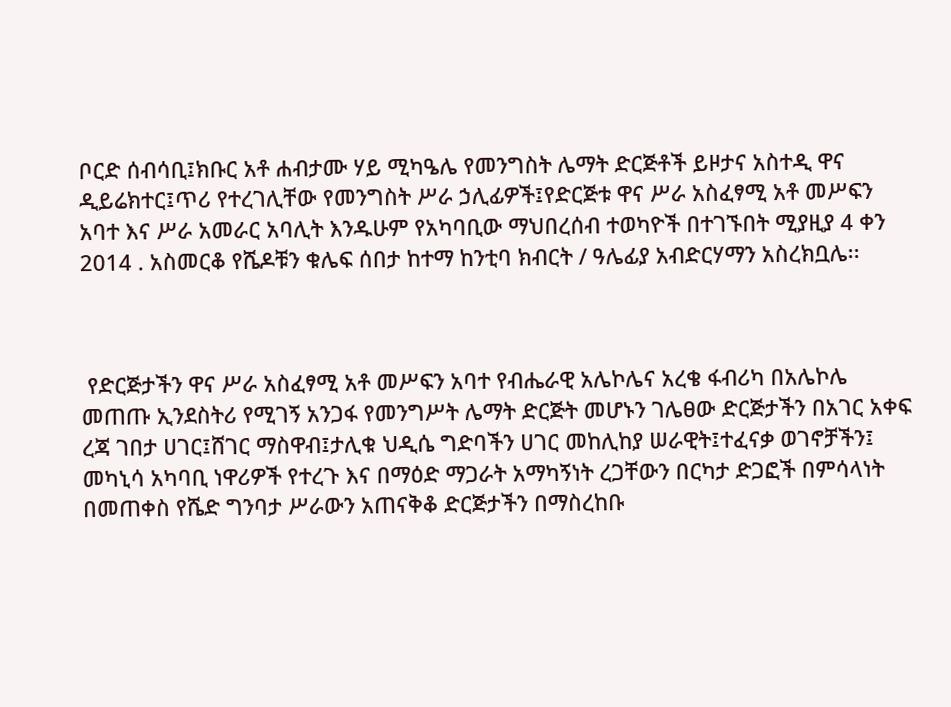ቦርድ ሰብሳቢ፤ክቡር አቶ ሐብታሙ ሃይ ሚካዔሌ የመንግስት ሌማት ድርጅቶች ይዞታና አስተዲ ዋና ዲይሬክተር፤ጥሪ የተረገሊቸው የመንግስት ሥራ ኃሊፊዎች፤የድርጅቱ ዋና ሥራ አስፈፃሚ አቶ መሥፍን አባተ እና ሥራ አመራር አባሊት እንዱሁም የአካባቢው ማህበረሰብ ተወካዮች በተገኙበት ሚያዚያ 4 ቀን 2014 . አስመርቆ የሼዶቹን ቁሌፍ ሰበታ ከተማ ከንቲባ ክብርት / ዓሌፊያ አብድርሃማን አስረክቧሌ፡፡



 የድርጅታችን ዋና ሥራ አስፈፃሚ አቶ መሥፍን አባተ የብሔራዊ አሌኮሌና አረቄ ፋብሪካ በአሌኮሌ መጠጡ ኢንደስትሪ የሚገኝ አንጋፋ የመንግሥት ሌማት ድርጅት መሆኑን ገሌፀው ድርጅታችን በአገር አቀፍ ረጃ ገበታ ሀገር፤ሸገር ማስዋብ፤ታሊቁ ህዲሴ ግድባችን ሀገር መከሊከያ ሠራዊት፤ተፈናቃ ወገኖቻችን፤ መካኒሳ አካባቢ ነዋሪዎች የተረጉ እና በማዕድ ማጋራት አማካኝነት ረጋቸውን በርካታ ድጋፎች በምሳላነት በመጠቀስ የሼድ ግንባታ ሥራውን አጠናቅቆ ድርጅታችን በማስረከቡ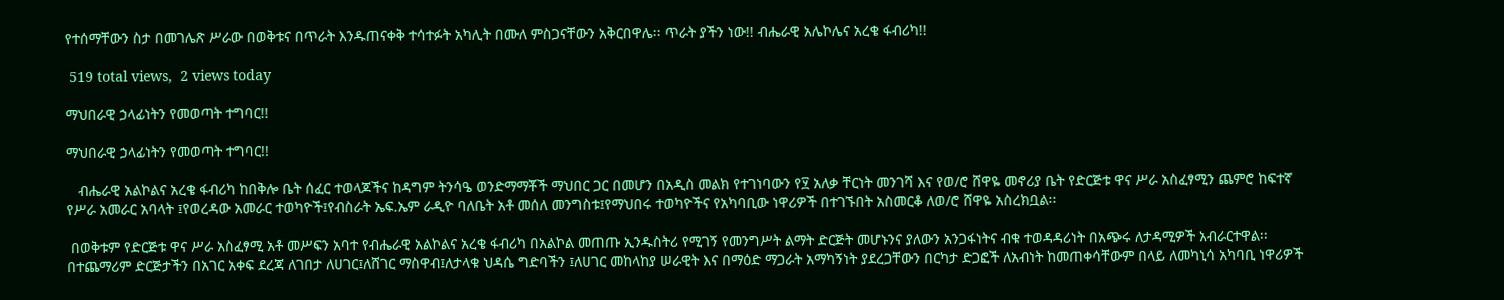የተሰማቸውን ስታ በመገሌጽ ሥራው በወቅቱና በጥራት እንዱጠናቀቅ ተሳተፉት አካሊት በሙለ ምስጋናቸውን አቅርበዋሌ፡፡ ጥራት ያችን ነው!! ብሔራዊ አሌኮሌና አረቄ ፋብሪካ!!

 519 total views,  2 views today

ማህበራዊ ኃላፊነትን የመወጣት ተግባር!!

ማህበራዊ ኃላፊነትን የመወጣት ተግባር!!

   ብሔራዊ አልኮልና አረቄ ፋብሪካ ከበቅሎ ቤት ሰፈር ተወላጆችና ከዳግም ትንሳዔ ወንድማማቾች ማህበር ጋር በመሆን በአዲስ መልክ የተገነባውን የ፶ አለቃ ቸርነት መንገሻ እና የወ/ሮ ሸዋዬ መኖሪያ ቤት የድርጅቱ ዋና ሥራ አስፈፃሚን ጨምሮ ከፍተኛ የሥራ አመራር አባላት ፤የወረዳው አመራር ተወካዮች፤የብስራት ኤፍ.ኤም ራዲዮ ባለቤት አቶ መሰለ መንግስቱ፤የማህበሩ ተወካዮችና የአካባቢው ነዋሪዎች በተገኙበት አስመርቆ ለወ/ሮ ሸዋዬ አስረክቧል፡፡

 በወቅቱም የድርጅቱ ዋና ሥራ አስፈፃሚ አቶ መሥፍን አባተ የብሔራዊ አልኮልና አረቄ ፋብሪካ በአልኮል መጠጡ ኢንዱስትሪ የሚገኝ የመንግሥት ልማት ድርጅት መሆኑንና ያለውን አንጋፋነትና ብቁ ተወዳዳሪነት በአጭሩ ለታዳሚዎች አብራርተዋል፡፡ በተጨማሪም ድርጅታችን በአገር አቀፍ ደረጃ ለገበታ ለሀገር፤ለሸገር ማስዋብ፤ለታላቁ ህዳሴ ግድባችን ፤ለሀገር መከላከያ ሠራዊት እና በማዕድ ማጋራት አማካኝነት ያደረጋቸውን በርካታ ድጋፎች ለአብነት ከመጠቀሳቸውም በላይ ለመካኒሳ አካባቢ ነዋሪዎች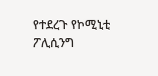የተደረጉ የኮሚኒቲ ፖሊሲንግ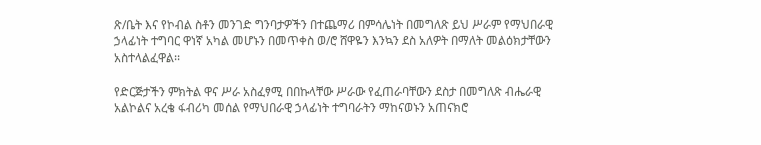ጽ/ቤት እና የኮብል ስቶን መንገድ ግንባታዎችን በተጨማሪ በምሳሌነት በመግለጽ ይህ ሥራም የማህበራዊ ኃላፊነት ተግባር ዋነኛ አካል መሆኑን በመጥቀስ ወ/ሮ ሸዋዬን እንኳን ደስ አለዎት በማለት መልዕክታቸውን አስተላልፈዋል፡፡

የድርጅታችን ምክትል ዋና ሥራ አስፈፃሚ በበኩላቸው ሥራው የፈጠራባቸውን ደስታ በመግለጽ ብሔራዊ አልኮልና አረቄ ፋብሪካ መሰል የማህበራዊ ኃላፊነት ተግባራትን ማከናወኑን አጠናክሮ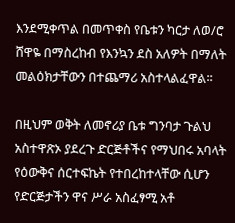እንደሚቀጥል በመጥቀስ የቤቱን ካርታ ለወ/ሮ ሸዋዬ በማስረከብ የእንኳን ደስ አለዎት በማለት መልዕክታቸውን በተጨማሪ አስተላልፈዋል፡፡

በዚህም ወቅት ለመኖሪያ ቤቱ ግንባታ ጉልህ አስተዋጽኦ ያደረጉ ድርጅቶችና የማህበሩ አባላት የዕውቅና ሰርተፍኬት የተበረከተላቸው ሲሆን የድርጅታችን ዋና ሥራ አስፈፃሚ አቶ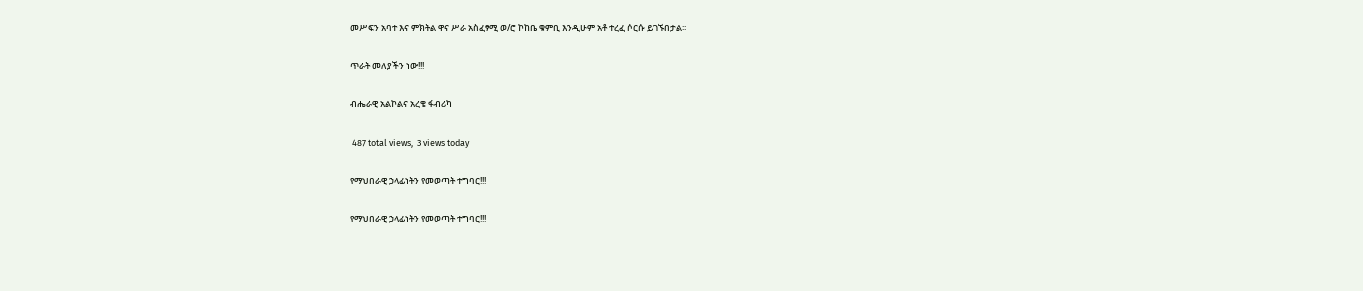መሥፍን አባተ እና ምክትል ዋና ሥራ አስፈፃሚ ወ/ሮ ኮከቤ ቁምቢ እንዲሁም አቶ ተረፈ ሶርሱ ይገኙበታል፡፡

ጥራት መለያችን ነው!!!

ብሔራዊ አልኮልና አረቄ ፋብሪካ

 487 total views,  3 views today

የማህበራዊ ኃላፊነትን የመወጣት ተግባር!!!

የማህበራዊ ኃላፊነትን የመወጣት ተግባር!!!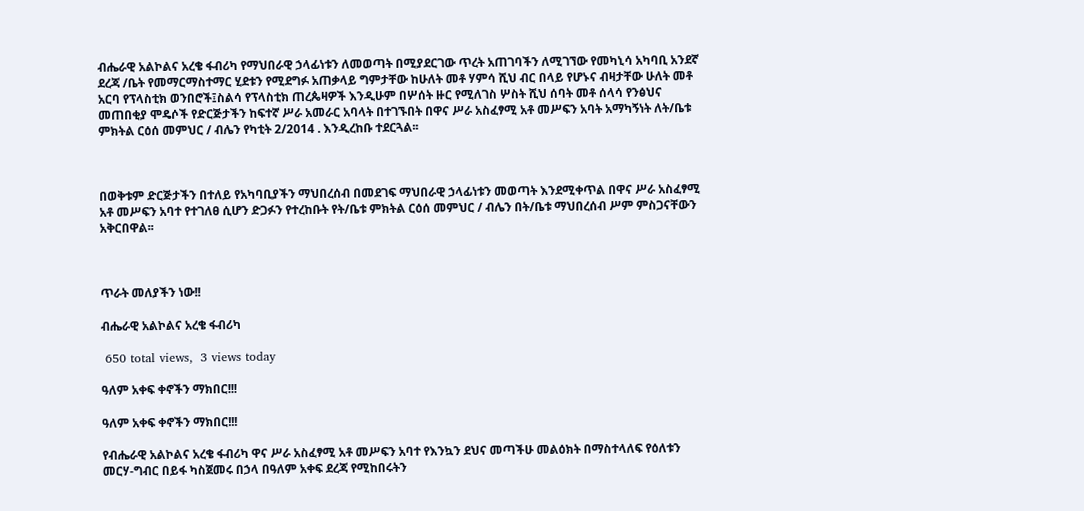ብሔራዊ አልኮልና አረቄ ፋብሪካ የማህበራዊ ኃላፊነቱን ለመወጣት በሚያደርገው ጥረት አጠገባችን ለሚገኘው የመካኒሳ አካባቢ አንደኛ ደረጃ /ቤት የመማርማስተማር ሂደቱን የሚደግፉ አጠቃላይ ግምታቸው ከሁለት መቶ ሃምሳ ሺህ ብር በላይ የሆኑና ብዛታቸው ሁለት መቶ አርባ የፕላስቲክ ወንበሮች፤ስልሳ የፕላስቲክ ጠረጴዛዎች እንዲሁም በሦሰት ዙር የሚለገስ ሦስት ሺህ ሰባት መቶ ሰላሳ የንፅህና መጠበቂያ ሞዴሶች የድርጅታችን ከፍተኛ ሥራ አመራር አባላት በተገኙበት በዋና ሥራ አስፈፃሚ አቶ መሥፍን አባት አማካኝነት ለት/ቤቱ ምክትል ርዕሰ መምህር / ብሌን የካቲት 2/2014 . እንዲረከቡ ተደርጓል፡፡



በወቅቱም ድርጅታችን በተለይ የአካባቢያችን ማህበረሰብ በመደገፍ ማህበራዊ ኃላፊነቱን መወጣት እንደሚቀጥል በዋና ሥራ አስፈፃሚ አቶ መሥፍን አባተ የተገለፀ ሲሆን ድጋፉን የተረከቡት የት/ቤቱ ምክትል ርዕሰ መምህር / ብሌን በት/ቤቱ ማህበረሰብ ሥም ምስጋናቸውን አቅርበዋል፡፡



ጥራት መለያችን ነው!!

ብሔራዊ አልኮልና አረቄ ፋብሪካ

 650 total views,  3 views today

ዓለም አቀፍ ቀኖችን ማክበር!!!

ዓለም አቀፍ ቀኖችን ማክበር!!!

የብሔራዊ አልኮልና አረቄ ፋብሪካ ዋና ሥራ አስፈፃሚ አቶ መሥፍን አባተ የእንኳን ደህና መጣችሁ መልዕክት በማስተላለፍ የዕለቱን መርሃ-ግብር በይፋ ካስጀመሩ በኃላ በዓለም አቀፍ ደረጃ የሚከበሩትን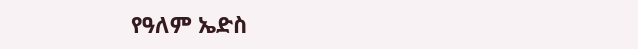የዓለም ኤድስ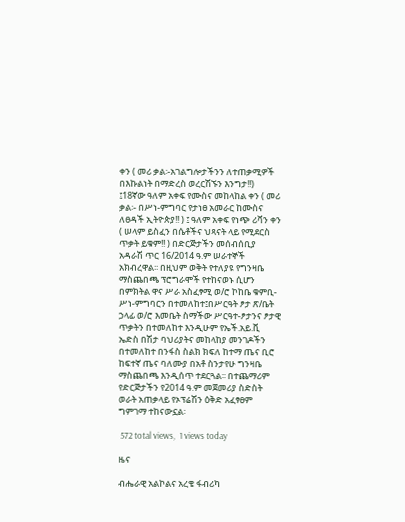ቀን ( መሪ ቃል፡-አገልግሎታችንን ለተጠቃሚዎች በእኩልነት በማድረስ ወረርሽኙን እንግታ!!) ፤18ኛው ዓለም አቀፍ የሙስና መከላከል ቀን ( መሪ ቃል፡- በሥነ-ምግባር የታነፀ አመራር ከሙስና ለፀዳች ኢትዮጵያ!! ) ፤ ዓለም አቀፍ የነጭ ሪቫን ቀን ( ሠላም ይስፈን በሴቶችና ህጻናት ላይ የሚደርስ ጥቃት ይቁም!! ) በድርጅታችን መሰብሰቢያ አዳራሽ ጥር 16/2014 ዓ.ም ሠራተኞች አክብረዋል፡፡ በዚህም ወቅት የተለያዩ የግንዛቤ ማስጨበጫ ፕሮግራሞች የተከናወኑ ሲሆን በምክትል ዋና ሥራ አስፈፃሚ ወ/ሮ ኮከቤ ቁምቢ- ሥነ-ምግባርን በተመለከተ፤በሥርዓት ፆታ ጽ/ቤት ኃላፊ ወ/ሮ እመቤት ስማችው ሥርዓተ-ፆታንና ፆታዊ ጥቃትን በተመለከተ እንዲሁም የኤች.አይ.ቪ ኤድስ በሽታ ባህሪያትና መከላከያ መንገዶችን በተመለከተ በንፋስ ስልክ ክፍለ ከተማ ጤና ቢሮ ከፍተኛ ጤና ባለሙያ በአቶ ስንታየሁ ግንዛቤ ማስጨበጫ እንዲሰጥ ተደርጓል፡፡ በተጨማሪም የድርጅታችን የ2014 ዓ.ም መጀመሪያ ስድስት ወራት አጠቃላይ የኦፕሬሽን ዕቅድ አፈፃፀም ግምገማ ተከናውኗል፡

 572 total views,  1 views today

ዜና

ብሔራዊ አልኮልና አረቄ ፋብሪካ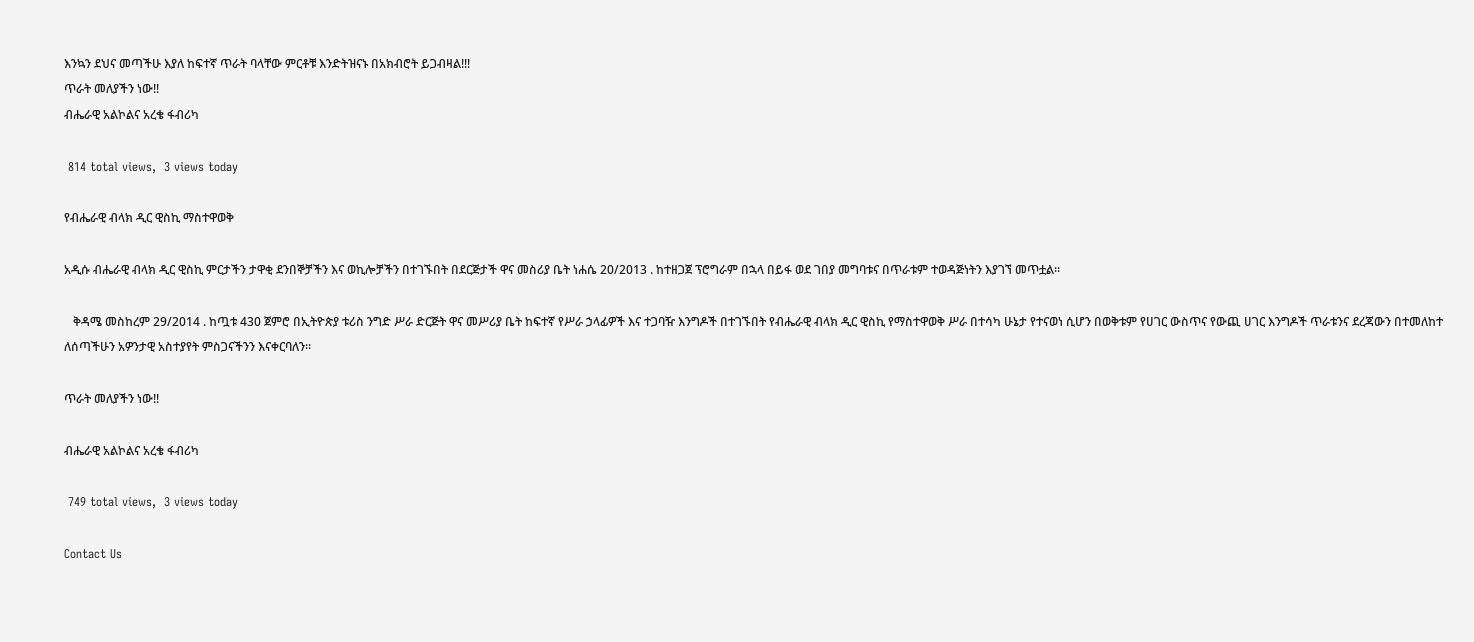እንኳን ደህና መጣችሁ እያለ ከፍተኛ ጥራት ባላቸው ምርቶቹ እንድትዝናኑ በአክብሮት ይጋብዛል!!!
ጥራት መለያችን ነው!!
ብሔራዊ አልኮልና አረቄ ፋብሪካ

 814 total views,  3 views today

የብሔራዊ ብላክ ዲር ዊስኪ ማስተዋወቅ

አዲሱ ብሔራዊ ብላክ ዲር ዊስኪ ምርታችን ታዋቂ ደንበኞቻችን እና ወኪሎቻችን በተገኙበት በደርጅታች ዋና መስሪያ ቤት ነሐሴ 20/2013 . ከተዘጋጀ ፕሮግራም በኋላ በይፋ ወደ ገበያ መግባቱና በጥራቱም ተወዳጅነትን እያገኘ መጥቷል፡፡

   ቅዳሜ መስከረም 29/2014 . ከጧቱ 430 ጀምሮ በኢትዮጵያ ቱሪስ ንግድ ሥራ ድርጅት ዋና መሥሪያ ቤት ከፍተኛ የሥራ ኃላፊዎች እና ተጋባዥ እንግዶች በተገኙበት የብሔራዊ ብላክ ዲር ዊስኪ የማስተዋወቅ ሥራ በተሳካ ሁኔታ የተናወነ ሲሆን በወቅቱም የሀገር ውስጥና የውጪ ሀገር እንግዶች ጥራቱንና ደረጃውን በተመለከተ ለሰጣችሁን አዎንታዊ አስተያየት ምስጋናችንን እናቀርባለን፡፡

ጥራት መለያችን ነው!!

ብሔራዊ አልኮልና አረቄ ፋብሪካ

 749 total views,  3 views today

Contact Us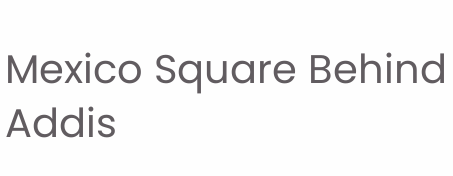Mexico Square Behind Addis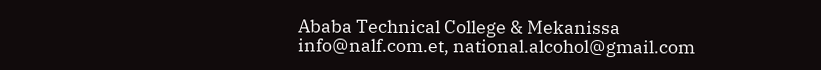Ababa Technical College & Mekanissa
info@nalf.com.et, national.alcohol@gmail.com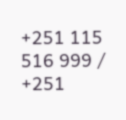+251 115 516 999 / +251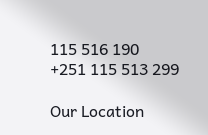115 516 190
+251 115 513 299

Our Location